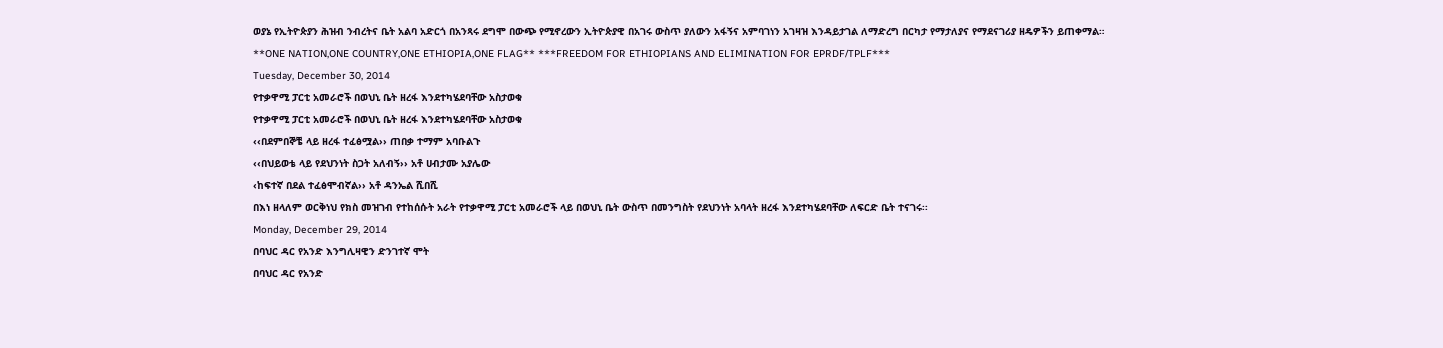ወያኔ የኢትዮጵያን ሕዝብ ንብረትና ቤት አልባ አድርጎ በአንጻሩ ደግሞ በውጭ የሚኖረውን ኢትዮጵያዊ በአገሩ ውስጥ ያለውን አፋኝና አምባገነን አገዛዝ እንዳይታገል ለማድረግ በርካታ የማታለያና የማደናገሪያ ዘዴዎችን ይጠቀማል።
**ONE NATION,ONE COUNTRY,ONE ETHIOPIA,ONE FLAG** ***FREEDOM FOR ETHIOPIANS AND ELIMINATION FOR EPRDF/TPLF***
Tuesday, December 30, 2014
የተቃዋሚ ፓርቲ አመራሮች በወህኒ ቤት ዘረፋ እንደተካሄደባቸው አስታወቁ
የተቃዋሚ ፓርቲ አመራሮች በወህኒ ቤት ዘረፋ እንደተካሄደባቸው አስታወቁ
‹‹በደምበኞቼ ላይ ዘረፋ ተፈፅሟል›› ጠበቃ ተማም አባቡልጉ
‹‹በህይወቴ ላይ የደህንነት ስጋት አለብኝ›› አቶ ሀብታሙ አያሌው
‹ከፍተኛ በደል ተፈፅሞብኛል›› አቶ ዳንኤል ሺበሺ
በእነ ዘላለም ወርቅነህ የክስ መዝገብ የተከሰሱት አራት የተቃዋሚ ፓርቲ አመራሮች ላይ በወህኒ ቤት ውስጥ በመንግስት የደህንነት አባላት ዘረፋ እንደተካሄደባቸው ለፍርድ ቤት ተናገሩ፡፡
Monday, December 29, 2014
በባህር ዳር የአንድ እንግሊዛዊን ድንገተኛ ሞት
በባህር ዳር የአንድ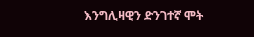እንግሊዛዊን ድንገተኛ ሞት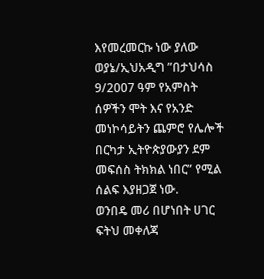እየመረመርኩ ነው ያለው ወያኔ/ኢህአዲግ ”በታህሳስ 9/2007 ዓም የአምስት ሰዎችን ሞት እና የአንድ መነኮሳይትን ጨምሮ የሌሎች በርካታ ኢትዮጵያውያን ደም መፍሰስ ትክክል ነበር” የሚል ሰልፍ እያዘጋጀ ነው.
ወንበዴ መሪ በሆነበት ሀገር ፍትህ መቀለጃ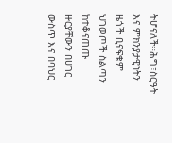ትሆናለች።ሕግ፣ስርዓት እና ምክንያታዊነትን ዜጎች ቢናፍቁም ህገወጦች ስልጣን ከተቆናጠጡ ዙርያቸውን በሀገር ውስጥ እና በባህር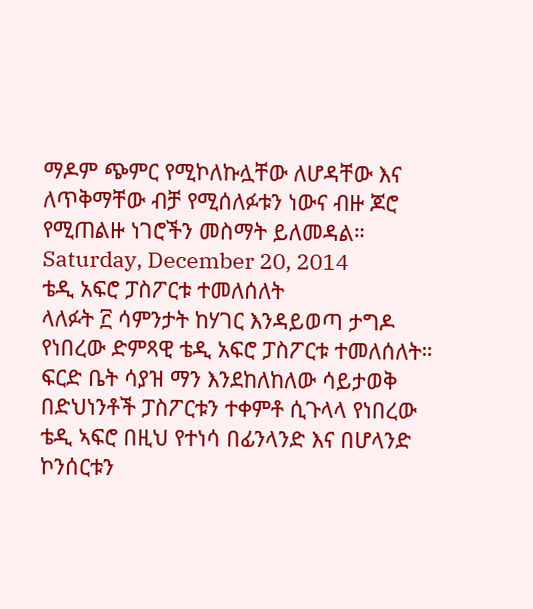ማዶም ጭምር የሚኮለኩሏቸው ለሆዳቸው እና ለጥቅማቸው ብቻ የሚሰለፉቱን ነውና ብዙ ጆሮ የሚጠልዙ ነገሮችን መስማት ይለመዳል።
Saturday, December 20, 2014
ቴዲ አፍሮ ፓስፖርቱ ተመለሰለት
ላለፉት ፫ ሳምንታት ከሃገር እንዳይወጣ ታግዶ የነበረው ድምጻዊ ቴዲ አፍሮ ፓስፖርቱ ተመለሰለት። ፍርድ ቤት ሳያዝ ማን እንደከለከለው ሳይታወቅ በድህነንቶች ፓስፖርቱን ተቀምቶ ሲጉላላ የነበረው ቴዲ ኣፍሮ በዚህ የተነሳ በፊንላንድ እና በሆላንድ ኮንሰርቱን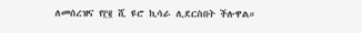ለመሰረዝና የ፫፪ ሺ ዩሮ ኪሳራ ሊደርስበት ችሉዋል።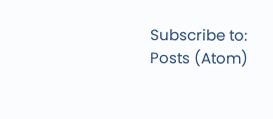Subscribe to:
Posts (Atom)